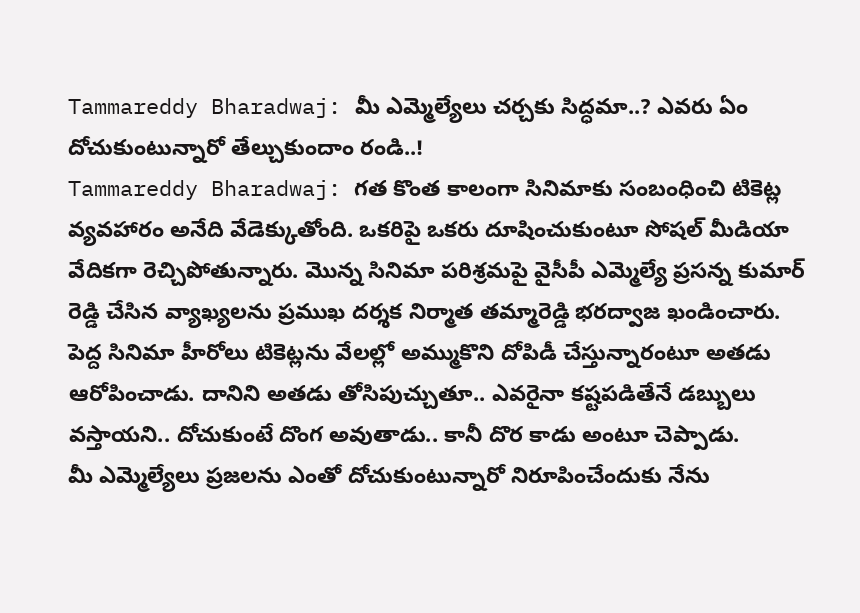Tammareddy Bharadwaj: మీ ఎమ్మెల్యేలు చర్చకు సిద్ధమా..? ఎవరు ఏం దోచుకుంటున్నారో తేల్చుకుందాం రండి..!
Tammareddy Bharadwaj: గత కొంత కాలంగా సినిమాకు సంబంధించి టికెట్ల వ్యవహారం అనేది వేడెక్కుతోంది. ఒకరిపై ఒకరు దూషించుకుంటూ సోషల్ మీడియా వేదికగా రెచ్చిపోతున్నారు. మొన్న సినిమా పరిశ్రమపై వైసీపీ ఎమ్మెల్యే ప్రసన్న కుమార్ రెడ్డి చేసిన వ్యాఖ్యలను ప్రముఖ దర్శక నిర్మాత తమ్మారెడ్డి భరద్వాజ ఖండించారు.
పెద్ద సినిమా హీరోలు టికెట్లను వేలల్లో అమ్ముకొని దోపిడీ చేస్తున్నారంటూ అతడు ఆరోపించాడు. దానిని అతడు తోసిపుచ్చుతూ.. ఎవరైనా కష్టపడితేనే డబ్బులు వస్తాయని.. దోచుకుంటే దొంగ అవుతాడు.. కానీ దొర కాడు అంటూ చెప్పాడు.
మీ ఎమ్మెల్యేలు ప్రజలను ఎంతో దోచుకుంటున్నారో నిరూపించేందుకు నేను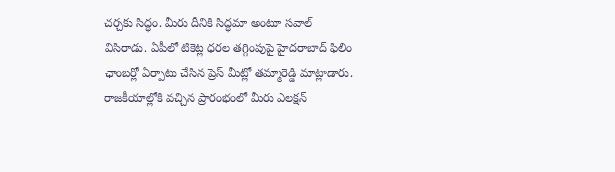చర్చకు సిద్ధం. మీరు దీనికి సిద్ధమా అంటూ సవాల్ విసిరాడు. ఏపీలో టికెట్ల ధరల తగ్గింపుపై హైదరాబాద్ ఫిలిం ఛాంబర్లో ఏర్పాటు చేసిన ప్రెస్ మీట్లో తమ్మారెడ్డి మాట్లాడారు.
రాజకీయాల్లోకి వచ్చిన ప్రారంభంలో మీరు ఎలక్షన్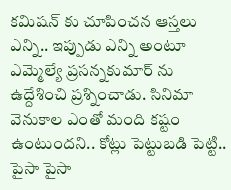కమిషన్ కు చూపించన ఆస్తలు ఎన్ని.. ఇప్పుడు ఎన్ని అంటూ ఎమ్మెల్యే ప్రసన్నకుమార్ ను ఉద్దేశించి ప్రశ్నించాడు. సినిమా వెనుకాల ఎంతో మంది కష్టం ఉంటుందని.. కోట్లు పెట్టుబడి పెట్టి.. పైసా పైసా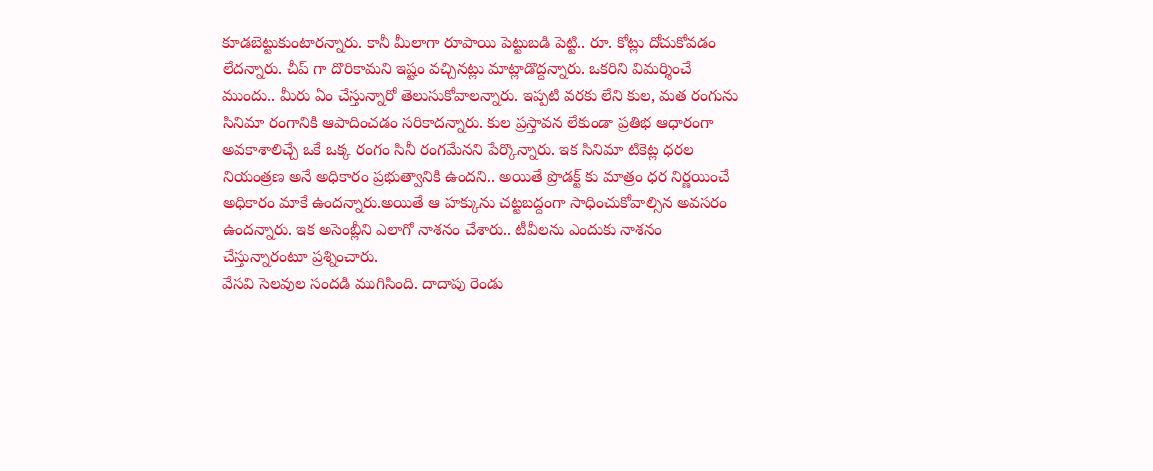కూడబెట్టుకుంటారన్నారు. కానీ మీలాగా రూపాయి పెట్టుబడి పెట్టి.. రూ. కోట్లు దోచుకోవడం లేదన్నారు. చీప్ గా దొరికామని ఇష్టం వచ్చినట్లు మాట్లాడొద్దన్నారు. ఒకరిని విమర్శించే ముందు.. మీరు ఏం చేస్తున్నారో తెలుసుకోవాలన్నారు. ఇప్పటి వరకు లేని కుల, మత రంగును సినిమా రంగానికి ఆపాదించడం సరికాదన్నారు. కుల ప్రస్తావన లేకుండా ప్రతిభ ఆధారంగా అవకాశాలిచ్చే ఒకే ఒక్క రంగం సినీ రంగమేనని పేర్కొన్నారు. ఇక సినిమా టికెట్ల ధరల నియంత్రణ అనే అధికారం ప్రభుత్వానికి ఉందని.. అయితే ప్రొడక్ట్ కు మాత్రం ధర నిర్ణయించే అధికారం మాకే ఉందన్నారు.అయితే ఆ హక్కును చట్టబద్దంగా సాధించుకోవాల్సిన అవసరం ఉందన్నారు. ఇక అసెంబ్లీని ఎలాగో నాశనం చేశారు.. టీవీలను ఎందుకు నాశనం చేస్తున్నారంటూ ప్రశ్నించారు.
వేసవి సెలవుల సందడి ముగిసింది. దాదాపు రెండు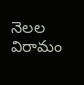నెలల విరామం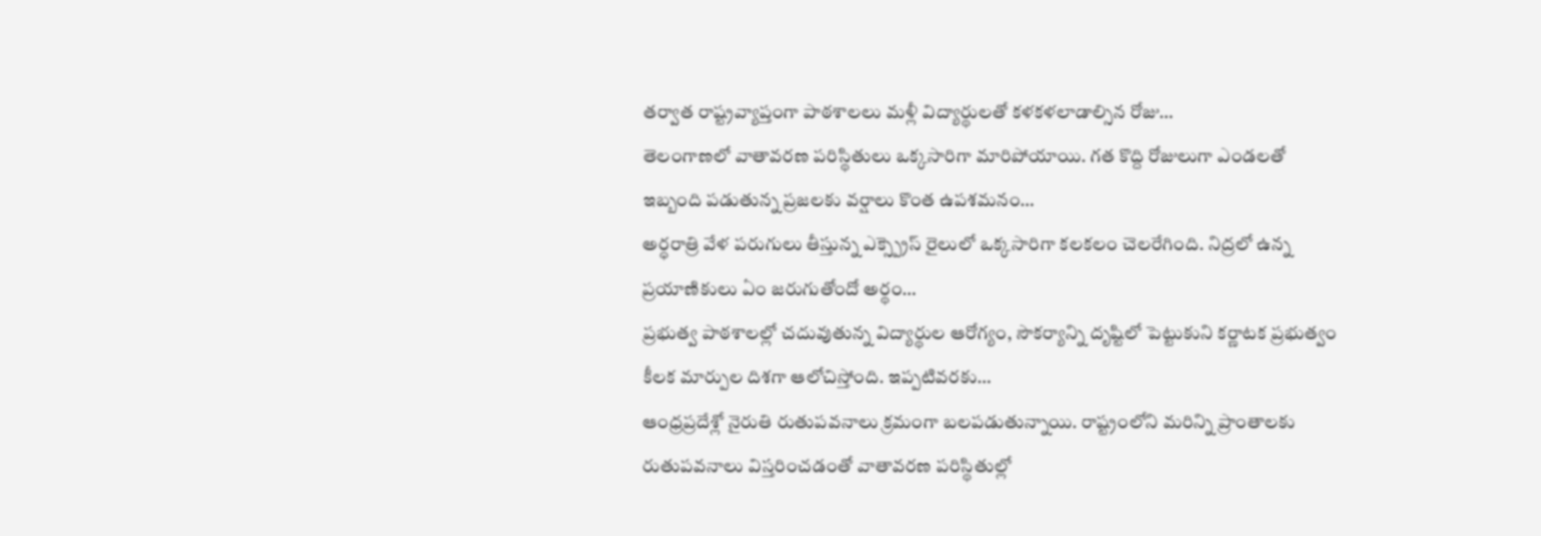తర్వాత రాష్ట్రవ్యాప్తంగా పాఠశాలలు మళ్లీ విద్యార్థులతో కళకళలాడాల్సిన రోజు…
తెలంగాణలో వాతావరణ పరిస్థితులు ఒక్కసారిగా మారిపోయాయి. గత కొద్ది రోజులుగా ఎండలతో ఇబ్బంది పడుతున్న ప్రజలకు వర్షాలు కొంత ఉపశమనం…
అర్ధరాత్రి వేళ పరుగులు తీస్తున్న ఎక్స్ప్రెస్ రైలులో ఒక్కసారిగా కలకలం చెలరేగింది. నిద్రలో ఉన్న ప్రయాణికులు ఏం జరుగుతోందో అర్థం…
ప్రభుత్వ పాఠశాలల్లో చదువుతున్న విద్యార్థుల ఆరోగ్యం, సౌకర్యాన్ని దృష్టిలో పెట్టుకుని కర్ణాటక ప్రభుత్వం కీలక మార్పుల దిశగా ఆలోచిస్తోంది. ఇప్పటివరకు…
ఆంధ్రప్రదేశ్లో నైరుతి రుతుపవనాలు క్రమంగా బలపడుతున్నాయి. రాష్ట్రంలోని మరిన్ని ప్రాంతాలకు రుతుపవనాలు విస్తరించడంతో వాతావరణ పరిస్థితుల్లో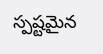స్పష్టమైన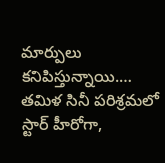మార్పులు కనిపిస్తున్నాయి.…
తమిళ సినీ పరిశ్రమలో స్టార్ హీరోగా,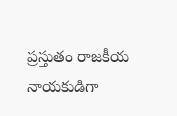ప్రస్తుతం రాజకీయ నాయకుడిగా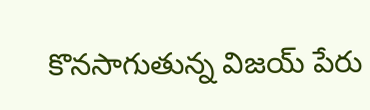కొనసాగుతున్న విజయ్ పేరు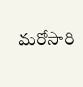మరోసారి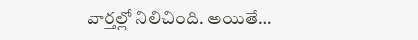వార్తల్లో నిలిచింది. అయితే…